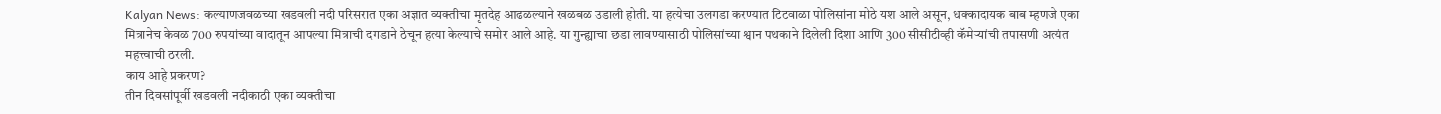Kalyan News: कल्याणजवळच्या खडवली नदी परिसरात एका अज्ञात व्यक्तीचा मृतदेह आढळल्याने खळबळ उडाली होती. या हत्येचा उलगडा करण्यात टिटवाळा पोलिसांना मोठे यश आले असून, धक्कादायक बाब म्हणजे एका मित्रानेच केवळ 700 रुपयांच्या वादातून आपल्या मित्राची दगडाने ठेचून हत्या केल्याचे समोर आले आहे. या गुन्ह्याचा छडा लावण्यासाठी पोलिसांच्या श्वान पथकाने दिलेली दिशा आणि 300 सीसीटीव्ही कॅमेऱ्यांची तपासणी अत्यंत महत्त्वाची ठरली.
काय आहे प्रकरण?
तीन दिवसांपूर्वी खडवली नदीकाठी एका व्यक्तीचा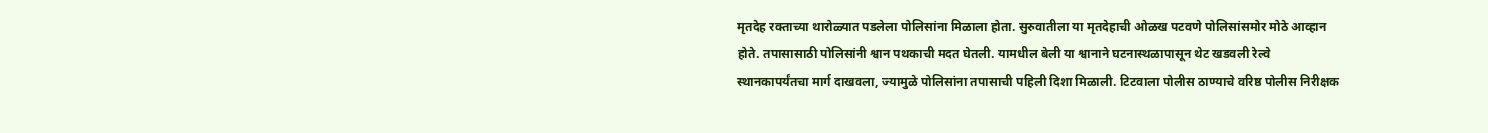मृतदेह रक्ताच्या थारोळ्यात पडलेला पोलिसांना मिळाला होता. सुरुवातीला या मृतदेहाची ओळख पटवणे पोलिसांसमोर मोठे आव्हान होते. तपासासाठी पोलिसांनी श्वान पथकाची मदत घेतली. यामधील बेली या श्वानाने घटनास्थळापासून थेट खडवली रेल्वे स्थानकापर्यंतचा मार्ग दाखवला, ज्यामुळे पोलिसांना तपासाची पहिली दिशा मिळाली. टिटवाला पोलीस ठाण्याचे वरिष्ठ पोलीस निरीक्षक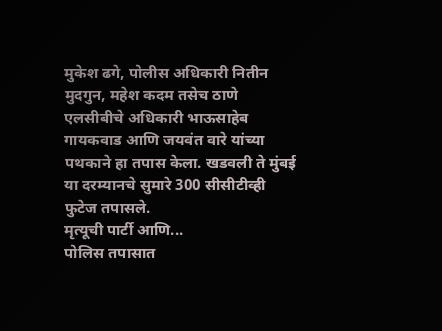मुकेश ढगे, पोलीस अधिकारी नितीन मुदगुन, महेश कदम तसेच ठाणे एलसीबीचे अधिकारी भाऊसाहेब गायकवाड आणि जयवंत वारे यांच्या पथकाने हा तपास केला. खडवली ते मुंबई या दरम्यानचे सुमारे 300 सीसीटीव्ही फुटेज तपासले.
मृत्यूची पार्टी आणि...
पोलिस तपासात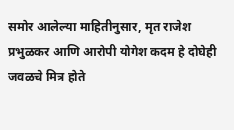समोर आलेल्या माहितीनुसार, मृत राजेश प्रभुळकर आणि आरोपी योगेश कदम हे दोघेही जवळचे मित्र होते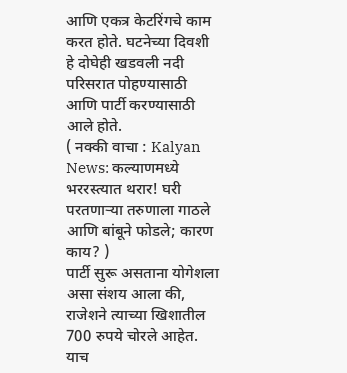आणि एकत्र केटरिंगचे काम करत होते. घटनेच्या दिवशी हे दोघेही खडवली नदी परिसरात पोहण्यासाठी आणि पार्टी करण्यासाठी आले होते.
( नक्की वाचा : Kalyan News: कल्याणमध्ये भररस्त्यात थरार! घरी परतणाऱ्या तरुणाला गाठले आणि बांबूने फोडले; कारण काय? )
पार्टी सुरू असताना योगेशला असा संशय आला की, राजेशने त्याच्या खिशातील 700 रुपये चोरले आहेत. याच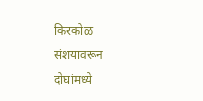किरकोळ संशयावरून दोघांमध्ये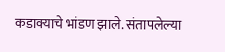कडाक्याचे भांडण झाले. संतापलेल्या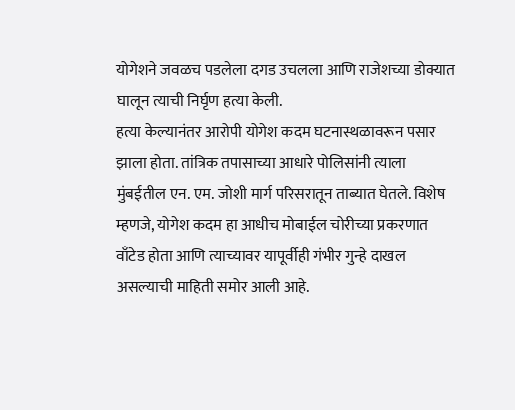योगेशने जवळच पडलेला दगड उचलला आणि राजेशच्या डोक्यात घालून त्याची निर्घृण हत्या केली.
हत्या केल्यानंतर आरोपी योगेश कदम घटनास्थळावरून पसार झाला होता. तांत्रिक तपासाच्या आधारे पोलिसांनी त्याला मुंबईतील एन. एम. जोशी मार्ग परिसरातून ताब्यात घेतले. विशेष म्हणजे, योगेश कदम हा आधीच मोबाईल चोरीच्या प्रकरणात वाँटेड होता आणि त्याच्यावर यापूर्वीही गंभीर गुन्हे दाखल असल्याची माहिती समोर आली आहे.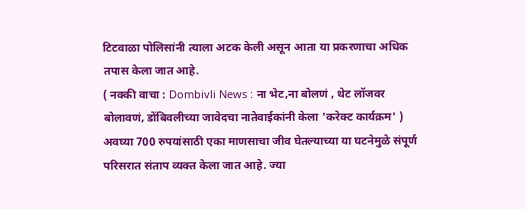टिटवाळा पोलिसांनी त्याला अटक केली असून आता या प्रकरणाचा अधिक तपास केला जात आहे.
( नक्की वाचा : Dombivli News : ना भेट,ना बोलणं , थेट लॉजवर बोलावणं, डोंबिवलीच्या जावेदचा नातेवाईकांनी केला 'करेक्ट कार्यक्रम' )
अवघ्या 700 रुपयांसाठी एका माणसाचा जीव घेतल्याच्या या घटनेमुळे संपूर्ण परिसरात संताप व्यक्त केला जात आहे. ज्या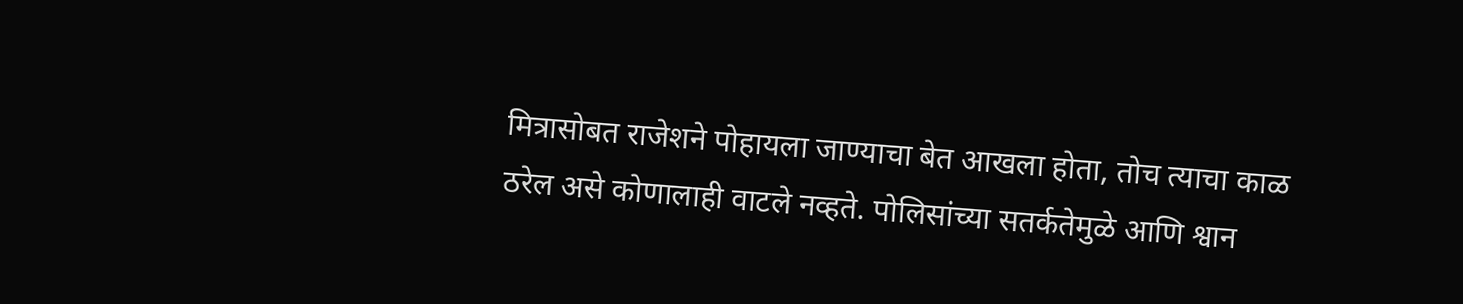मित्रासोबत राजेशने पोहायला जाण्याचा बेत आखला होता, तोच त्याचा काळ ठरेल असे कोणालाही वाटले नव्हते. पोलिसांच्या सतर्कतेमुळे आणि श्वान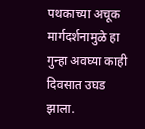पथकाच्या अचूक मार्गदर्शनामुळे हा गुन्हा अवघ्या काही दिवसात उघड झाला.